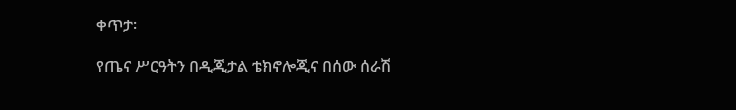ቀጥታ፡

የጤና ሥርዓትን በዲጂታል ቴክኖሎጂና በሰው ሰራሽ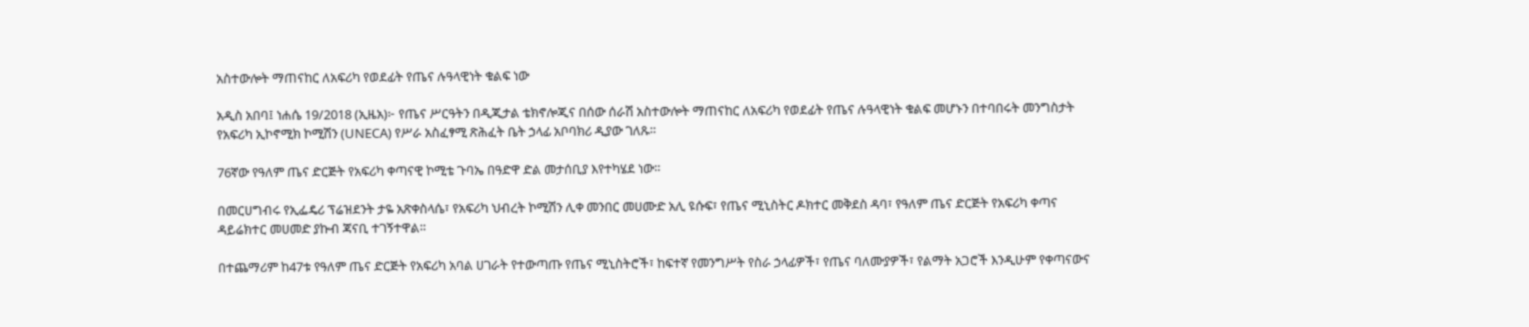አስተውሎት ማጠናከር ለአፍሪካ የወደፊት የጤና ሉዓላዊነት ቁልፍ ነው

አዲስ አበባ፤ ነሐሴ 19/2018 (ኢዜአ)፦ የጤና ሥርዓትን በዲጂታል ቴክኖሎጂና በሰው ሰራሽ አስተውሎት ማጠናከር ለአፍሪካ የወደፊት የጤና ሉዓላዊነት ቁልፍ መሆኑን በተባበሩት መንግስታት የአፍሪካ ኢኮኖሚክ ኮሚሽን (UNECA) የሥራ አስፈፃሚ ጽሕፈት ቤት ኃላፊ አቦባክሪ ዲያው ገለጹ።

76ኛው የዓለም ጤና ድርጅት የአፍሪካ ቀጣናዊ ኮሚቴ ጉባኤ በዓድዋ ድል መታሰቢያ እየተካሄደ ነው።

በመርሀግብሩ የኢፌዴሪ ፕሬዝደንት ታዬ አጽቀስላሴ፣ የአፍሪካ ህብረት ኮሚሽን ሊቀ መንበር መሀሙድ አሊ ዩሱፍ፣ የጤና ሚኒስትር ዶክተር መቅደስ ዳባ፣ የዓለም ጤና ድርጅት የአፍሪካ ቀጣና ዳይሬክተር መሀመድ ያኩብ ጃናቢ ተገኝተዋል።

በተጨማሪም ከ47ቱ የዓለም ጤና ድርጅት የአፍሪካ አባል ሀገራት የተውጣጡ የጤና ሚኒስትሮች፣ ከፍተኛ የመንግሥት የስራ ኃላፊዎች፣ የጤና ባለሙያዎች፣ የልማት አጋሮች እንዲሁም የቀጣናውና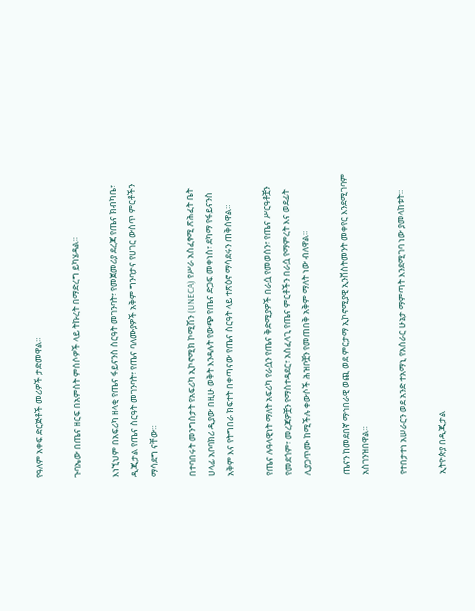የዓለም አቀፍ ድርጅቶች መሪዎች ታድመዋል።

ጉባኤው በጤና ዘርፍ በአምስት ምሰሶዎች ላይ ትኩረት በማድረግ ይካሄዳል።

እነኚህም በአፍሪካ ዘላቂ የጤና ፋይናንስ ስርዓት መገንባት፣ የመጀመሪያ ደረጃ የጤና ክብካቤ፣ ዲጂታል የጤና ስርዓት መገንባት፣ የጤና ባለሙያዎች አቅም ግንባታና የሀገር ውስጥ ምርቶችን ማሳደግ ናቸው።

በተባበሩት መንግስታት የአፍሪካ ኢኮኖሚክ ኮሚሽን (UNECA) የሥራ አስፈፃሚ ጽሕፈት ቤት ሀላፊ አቦባክሪ ዲያው በዚሁ ወቅት እንዳሉት የውጭ የጤና ድጋፍ መቀነስ፣ ደካማ የፋይናንስ አቅም እና የትግበራ ክፍተት በቀጣናው የጤና ስርዓት ላይ ተጽዕኖ ማሳደሩን ጠቅሰዋል።

የጤና ሉዓላዊነት ማለት አፍሪካ የራሷን የጤና ቅድሚያዎች በራሷ የመወሰን፣ የጤና ሥርዓቶቿን የመደጎም፣ መረጃዎቿን የማስተዳደር፣ አስፈላጊ የጤና ምርቶችን በራሷ የማምረት እና ወደፊት ሊያጋጥሙ ከሚችሉ ቀውሶች ሕዝቦቿን የመጠበቅ አቅም ማለት ነው ብለዋል።

ጤናን ከመደበኛ ማኅበራዊ ወጪ ወደ ምርታማ ኢኮኖሚያዊ ኢንቨስትመንት መቀየር እንደሚገባም አስገንዝበዋል።

የተበታተነ አሠራርን ወደ አንድ ተአማኒ የአሰራር ሁኔታ ማምጣት እንደሚገባ ነው ያመላከቱት።

ኢትዮጵያ በዲጂታል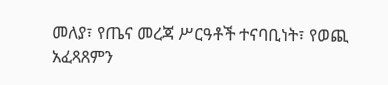መለያ፣ የጤና መረጃ ሥርዓቶች ተናባቢነት፣ የወጪ አፈጻጸምን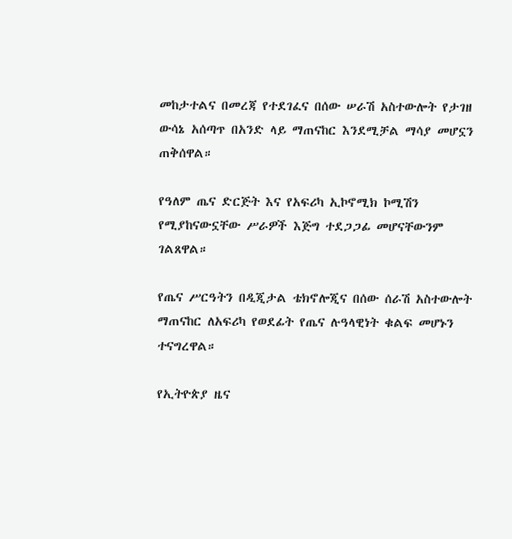መከታተልና በመረጃ የተደገፈና በሰው ሠራሽ አስተውሎት የታገዘ ውሳኔ አሰጣጥ በአንድ ላይ ማጠናከር እንደሚቻል ማሳያ መሆኗን ጠቅሰዋል።

የዓለም ጤና ድርጅት እና የአፍሪካ ኢኮኖሚክ ኮሚሽን የሚያከናውኗቸው ሥራዎች እጅግ ተደጋጋፊ መሆናቸውንም ገልጸዋል።

የጤና ሥርዓትን በዲጂታል ቴክኖሎጂና በሰው ሰራሽ አስተውሎት ማጠናከር ለአፍሪካ የወደፊት የጤና ሉዓላዊነት ቁልፍ መሆኑን ተናግረዋል።

የኢትዮጵያ ዜና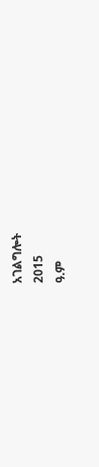አገልግሎት
2015
ዓ.ም